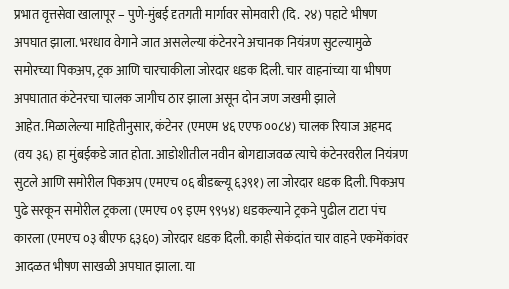प्रभात वृत्तसेवा खालापूर – पुणे-मुंबई दृतगती मार्गावर सोमवारी (दि. २४) पहाटे भीषण अपघात झाला. भरधाव वेगाने जात असलेल्या कंटेनरने अचानक नियंत्रण सुटल्यामुळे समोरच्या पिकअप, ट्रक आणि चारचाकीला जोरदार धडक दिली. चार वाहनांच्या या भीषण अपघातात कंटेनरचा चालक जागीच ठार झाला असून दोन जण जखमी झाले आहेत.मिळालेल्या माहितीनुसार, कंटेनर (एमएम ४६ एएफ ००८४) चालक रियाज अहमद (वय ३६) हा मुंबईकडे जात होता. आडोशीतील नवीन बोगद्याजवळ त्याचे कंटेनरवरील नियंत्रण सुटले आणि समोरील पिकअप (एमएच ०६ बीडब्ल्यू ६३९१) ला जोरदार धडक दिली. पिकअप पुढे सरकून समोरील ट्रकला (एमएच ०९ इएम ९९५४) धडकल्याने ट्रकने पुढील टाटा पंच कारला (एमएच ०३ बीएफ ६३६०) जोरदार धडक दिली. काही सेकंदांत चार वाहने एकमेंकांवर आदळत भीषण साखळी अपघात झाला. या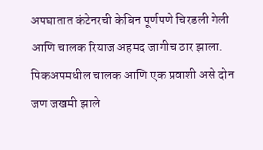अपघातात कंटेनरची केबिन पूर्णपणे चिरडली गेली आणि चालक रियाज अहमद जागीच ठार झाला. पिकअपमधील चालक आणि एक प्रवाशी असे दोन जण जखमी झाले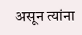असून त्यांना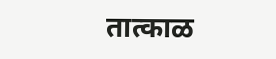तात्काळ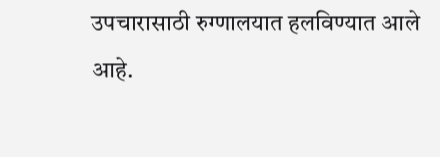उपचारासाठी रुग्णालयात हलविण्यात आले आहे.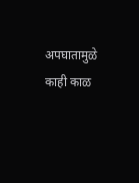अपघातामुळे काही काळ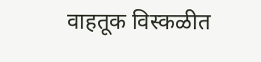वाहतूक विस्कळीत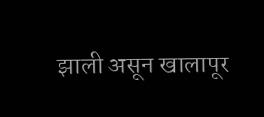झाली असून खालापूर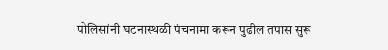पोलिसांनी घटनास्थळी पंचनामा करून पुढील तपास सुरू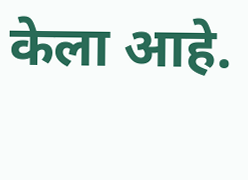केला आहे.